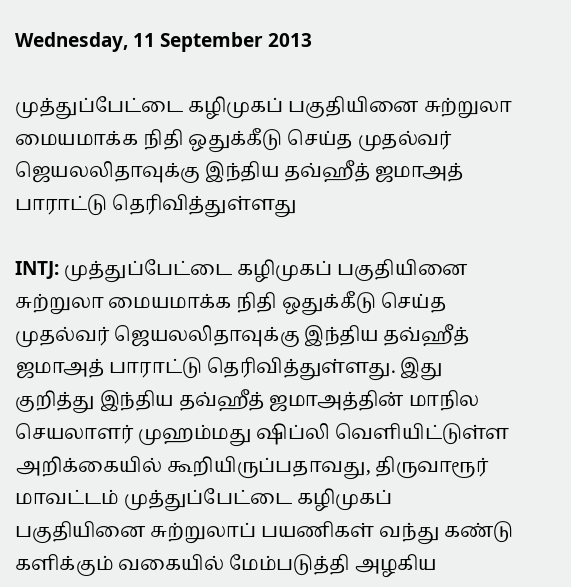Wednesday, 11 September 2013

முத்துப்பேட்டை கழிமுகப் பகுதியினை சுற்றுலா மையமாக்க நிதி ஒதுக்கீடு செய்த முதல்வர் ஜெயலலிதாவுக்கு இந்திய தவ்ஹீத் ஜமாஅத் பாராட்டு தெரிவித்துள்ளது

INTJ: முத்துப்பேட்டை கழிமுகப் பகுதியினை சுற்றுலா மையமாக்க நிதி ஒதுக்கீடு செய்த முதல்வர் ஜெயலலிதாவுக்கு இந்திய தவ்ஹீத் ஜமாஅத் பாராட்டு தெரிவித்துள்ளது. இது குறித்து இந்திய தவ்ஹீத் ஜமாஅத்தின் மாநில செயலாளர் முஹம்மது ஷிப்லி வெளியிட்டுள்ள அறிக்கையில் கூறியிருப்பதாவது, திருவாரூர் மாவட்டம் முத்துப்பேட்டை கழிமுகப் பகுதியினை சுற்றுலாப் பயணிகள் வந்து கண்டு களிக்கும் வகையில் மேம்படுத்தி அழகிய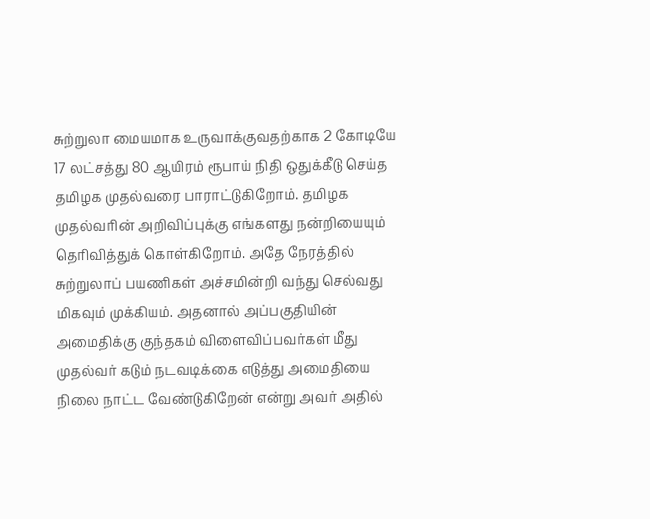சுற்றுலா மையமாக உருவாக்குவதற்காக 2 கோடியே 17 லட்சத்து 80 ஆயிரம் ரூபாய் நிதி ஒதுக்கீடு செய்த தமிழக முதல்வரை பாராட்டுகிறோம். தமிழக முதல்வரின் அறிவிப்புக்கு எங்களது நன்றியையும் தெரிவித்துக் கொள்கிறோம். அதே நேரத்தில் சுற்றுலாப் பயணிகள் அச்சமின்றி வந்து செல்வது மிகவும் முக்கியம். அதனால் அப்பகுதியின் அமைதிக்கு குந்தகம் விளைவிப்பவர்கள் மீது முதல்வர் கடும் நடவடிக்கை எடுத்து அமைதியை நிலை நாட்ட வேண்டுகிறேன் என்று அவர் அதில்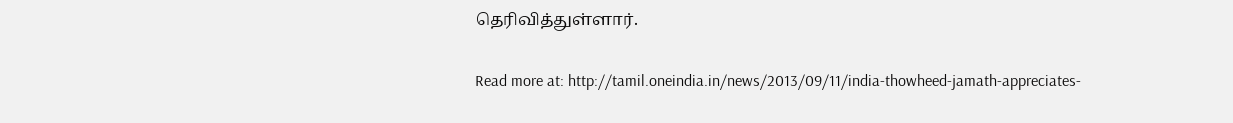தெரிவித்துள்ளார்.

Read more at: http://tamil.oneindia.in/news/2013/09/11/india-thowheed-jamath-appreciates-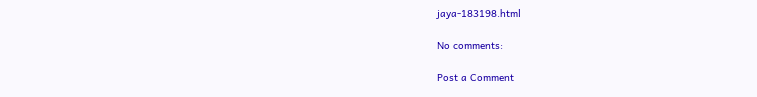jaya-183198.html

No comments:

Post a Comment